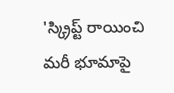'స్క్రిప్ట్ రాయించి మరీ భూమాపై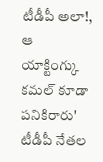టీడీపీ అలా!, ఆ యాక్టింగ్కు కమల్ కూడా పనికిరారు'
టీడీపీ నేతల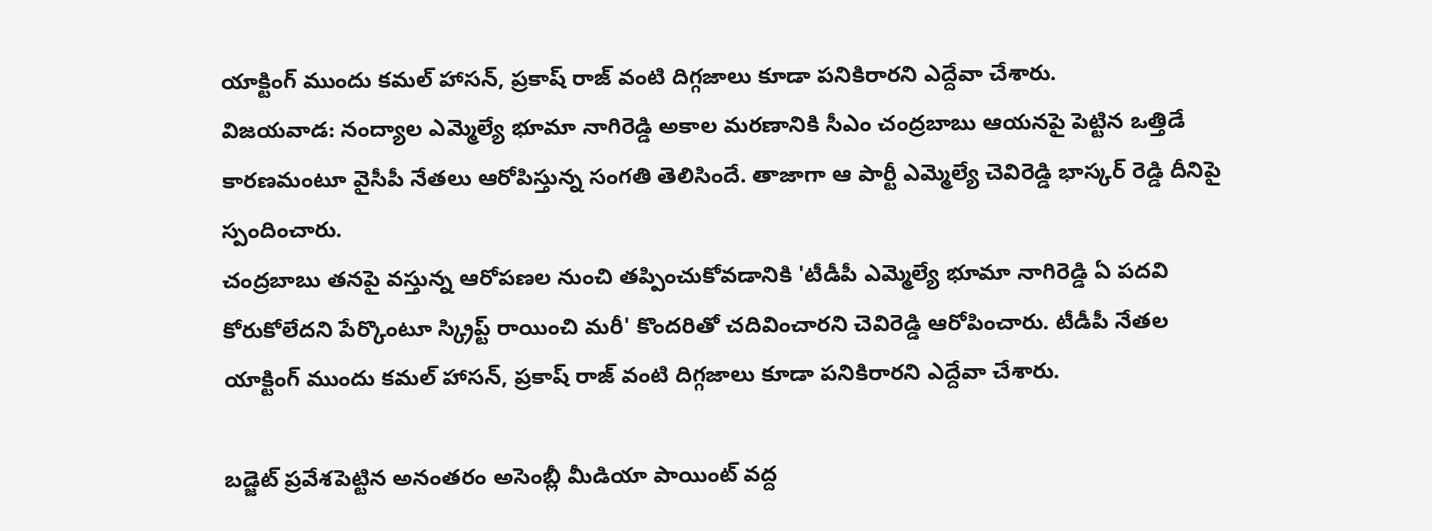యాక్టింగ్ ముందు కమల్ హాసన్, ప్రకాష్ రాజ్ వంటి దిగ్గజాలు కూడా పనికిరారని ఎద్దేవా చేశారు.
విజయవాడ: నంద్యాల ఎమ్మెల్యే భూమా నాగిరెడ్డి అకాల మరణానికి సీఎం చంద్రబాబు ఆయనపై పెట్టిన ఒత్తిడే కారణమంటూ వైసీపీ నేతలు ఆరోపిస్తున్న సంగతి తెలిసిందే. తాజాగా ఆ పార్టీ ఎమ్మెల్యే చెవిరెడ్డి భాస్కర్ రెడ్డి దీనిపై స్పందించారు.
చంద్రబాబు తనపై వస్తున్న ఆరోపణల నుంచి తప్పించుకోవడానికి 'టీడీపీ ఎమ్మెల్యే భూమా నాగిరెడ్డి ఏ పదవి కోరుకోలేదని పేర్కొంటూ స్క్రిప్ట్ రాయించి మరీ' కొందరితో చదివించారని చెవిరెడ్డి ఆరోపించారు. టీడీపీ నేతల యాక్టింగ్ ముందు కమల్ హాసన్, ప్రకాష్ రాజ్ వంటి దిగ్గజాలు కూడా పనికిరారని ఎద్దేవా చేశారు.

బడ్జెట్ ప్రవేశపెట్టిన అనంతరం అసెంబ్లీ మీడియా పాయింట్ వద్ద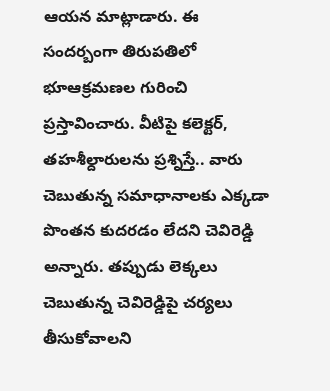ఆయన మాట్లాడారు. ఈ సందర్బంగా తిరుపతిలో భూఆక్రమణల గురించి ప్రస్తావించారు. వీటిపై కలెక్టర్, తహశీల్దారులను ప్రశ్నిస్తే.. వారు చెబుతున్న సమాధానాలకు ఎక్కడా పొంతన కుదరడం లేదని చెవిరెడ్డి అన్నారు. తప్పుడు లెక్కలు చెబుతున్న చెవిరెడ్డిపై చర్యలు తీసుకోవాలని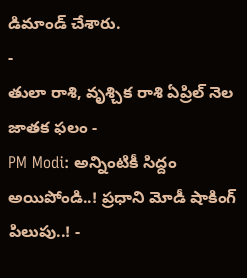డిమాండ్ చేశారు.
-
తులా రాశి, వృశ్చిక రాశి ఏప్రిల్ నెల జాతక ఫలం -
PM Modi: అన్నింటికీ సిద్దం అయిపోండి..! ప్రధాని మోడీ షాకింగ్ పిలుపు..! -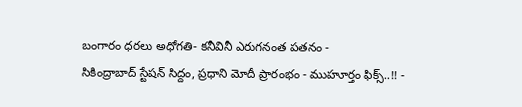బంగారం ధరలు అధోగతి- కనీవినీ ఎరుగనంత పతనం -
సికింద్రాబాద్ స్టేషన్ సిద్దం, ప్రధాని మోదీ ప్రారంభం - ముహూర్తం ఫిక్స్..!! -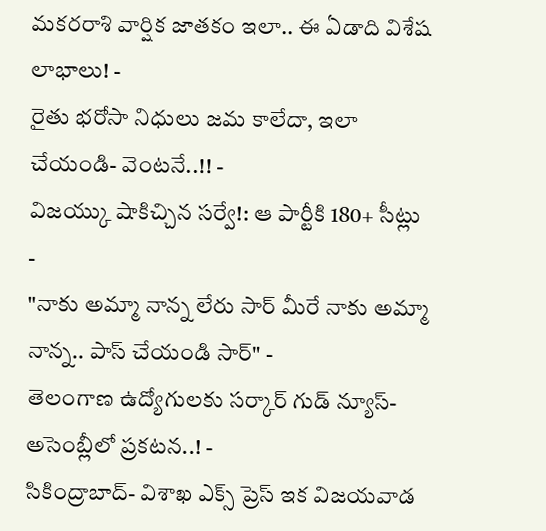మకరరాశి వార్షిక జాతకం ఇలా.. ఈ ఏడాది విశేష లాభాలు! -
రైతు భరోసా నిధులు జమ కాలేదా, ఇలా చేయండి- వెంటనే..!! -
విజయ్కు షాకిచ్చిన సర్వే!: ఆ పార్టీకి 180+ సీట్లు -
"నాకు అమ్మా నాన్న లేరు సార్ మీరే నాకు అమ్మా నాన్న.. పాస్ చేయండి సార్" -
తెలంగాణ ఉద్యోగులకు సర్కార్ గుడ్ న్యూస్-అసెంబ్లీలో ప్రకటన..! -
సికింద్రాబాద్- విశాఖ ఎక్స్ ప్రెస్ ఇక విజయవాడ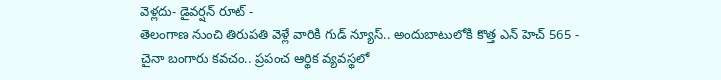వెళ్లదు- డైవర్షన్ రూట్ -
తెలంగాణ నుంచి తిరుపతి వెళ్లే వారికి గుడ్ న్యూస్.. అందుబాటులోకి కొత్త ఎన్ హెచ్ 565 -
చైనా బంగారు కవచం.. ప్రపంచ ఆర్థిక వ్యవస్థలో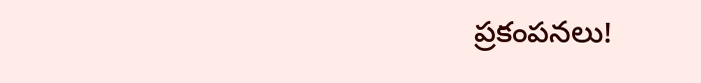ప్రకంపనలు!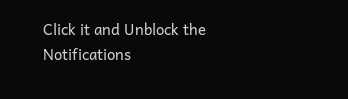Click it and Unblock the Notifications